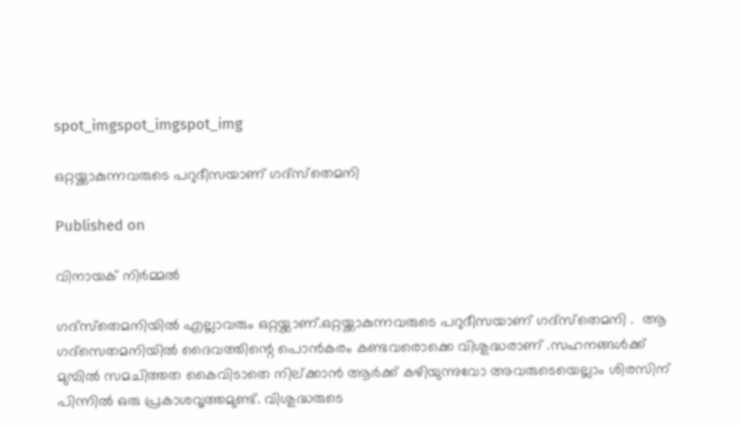spot_imgspot_imgspot_img

ഒറ്റയ്ക്കാകുന്നവരുടെ പറുദീസയാണ് ഗദ്‌സ്‌തെമനി

Published on

വിനായക് നിർമ്മൽ

ഗദ്‌സ്‌തെമനിയില്‍ എല്ലാവരും ഒറ്റയ്ക്കാണ്.ഒറ്റയ്ക്കാകുന്നവരുടെ പറുദീസയാണ് ഗദ്‌സ്‌തെമനി .  ആ ഗദ്‌സെതമനിയില്‍ ദൈവത്തിന്റെ പൊന്‍കരം കണ്ടവരൊക്കെ വിശുദ്ധരാണ് .സഹനങ്ങള്‍ക്ക് മുമ്പില്‍ സമചിത്തത കൈവിടാതെ നില്ക്കാന്‍ ആര്‍ക്ക് കഴിയുന്നുവോ അവരുടെയെല്ലാം ശിരസിന് പിന്നില്‍ ഒരു പ്രകാശവൃത്തമുണ്ട്. വിശുദ്ധരുടെ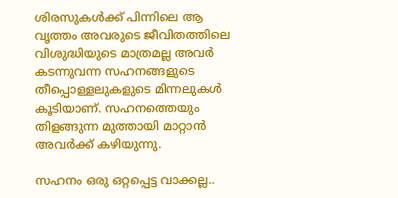ശിരസുകള്‍ക്ക് പിന്നിലെ ആ വൃത്തം അവരുടെ ജീവിതത്തിലെ വിശുദ്ധിയുടെ മാത്രമല്ല അവര്‍ കടന്നുവന്ന സഹനങ്ങളുടെ തീപ്പൊള്ളലുകളുടെ മിന്നലുകള്‍ കൂടിയാണ്. സഹനത്തെയും തിളങ്ങുന്ന മുത്തായി മാറ്റാന്‍ അവര്‍ക്ക് കഴിയുന്നു.

സഹനം ഒരു ഒറ്റപ്പെട്ട വാക്കല്ല..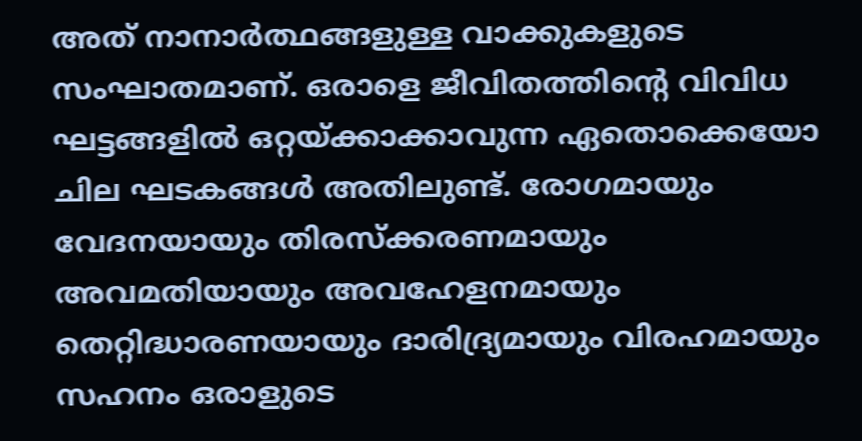അത് നാനാര്‍ത്ഥങ്ങളുള്ള വാക്കുകളുടെ സംഘാതമാണ്. ഒരാളെ ജീവിതത്തിന്റെ വിവിധ ഘട്ടങ്ങളില്‍ ഒറ്റയ്ക്കാക്കാവുന്ന ഏതൊക്കെയോ ചില ഘടകങ്ങള്‍ അതിലുണ്ട്. രോഗമായും വേദനയായും തിരസ്‌ക്കരണമായും അവമതിയായും അവഹേളനമായും തെറ്റിദ്ധാരണയായും ദാരിദ്ര്യമായും വിരഹമായും സഹനം ഒരാളുടെ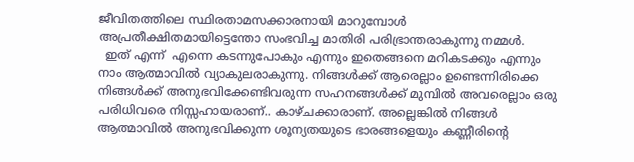ജീവിതത്തിലെ സ്ഥിരതാമസക്കാരനായി മാറുമ്പോള്‍ അപ്രതീക്ഷിതമായിട്ടെന്തോ സംഭവിച്ച മാതിരി പരിഭ്രാന്തരാകുന്നു നമ്മള്‍.
  ഇത് എന്ന്  എന്നെ കടന്നുപോകും എന്നും ഇതെങ്ങനെ മറികടക്കും എന്നും നാം ആത്മാവില്‍ വ്യാകുലരാകുന്നു. നിങ്ങള്‍ക്ക് ആരെല്ലാം ഉണ്ടെന്നിരിക്കെ നിങ്ങള്‍ക്ക് അനുഭവിക്കേണ്ടിവരുന്ന സഹനങ്ങള്‍ക്ക് മുമ്പില്‍ അവരെല്ലാം ഒരു പരിധിവരെ നിസ്സഹായരാണ്.. കാഴ്ചക്കാരാണ്. അല്ലെങ്കില്‍ നിങ്ങള്‍ ആത്മാവില്‍ അനുഭവിക്കുന്ന ശൂന്യതയുടെ ഭാരങ്ങളെയും കണ്ണീരിന്റെ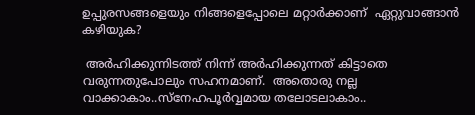ഉപ്പുരസങ്ങളെയും നിങ്ങളെപ്പോലെ മറ്റാര്‍ക്കാണ്  ഏറ്റുവാങ്ങാന്‍ കഴിയുക?

 അര്‍ഹിക്കുന്നിടത്ത് നിന്ന് അര്‍ഹിക്കുന്നത് കിട്ടാതെ വരുന്നതുപോലും സഹനമാണ്.  അതൊരു നല്ല വാക്കാകാം..സ്‌നേഹപൂര്‍വ്വമായ തലോടലാകാം..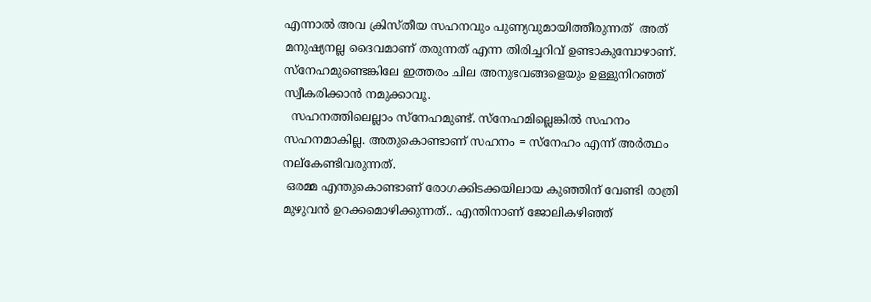എന്നാല്‍ അവ ക്രിസ്തീയ സഹനവും പുണ്യവുമായിത്തീരുന്നത്  അത് മനുഷ്യനല്ല ദൈവമാണ് തരുന്നത് എന്ന തിരിച്ചറിവ് ഉണ്ടാകുമ്പോഴാണ്. സ്‌നേഹമുണ്ടെങ്കിലേ ഇത്തരം ചില അനുഭവങ്ങളെയും ഉള്ളുനിറഞ്ഞ് സ്വീകരിക്കാന്‍ നമുക്കാവൂ.
  സഹനത്തിലെല്ലാം സ്‌നേഹമുണ്ട്. സ്‌നേഹമില്ലെങ്കില്‍ സഹനം സഹനമാകില്ല. അതുകൊണ്ടാണ് സഹനം = സ്‌നേഹം എന്ന് അര്‍ത്ഥം നല്‌കേണ്ടിവരുന്നത്.
 ഒരമ്മ എന്തുകൊണ്ടാണ് രോഗക്കിടക്കയിലായ കുഞ്ഞിന് വേണ്ടി രാത്രി മുഴുവന്‍ ഉറക്കമൊഴിക്കുന്നത്.. എന്തിനാണ് ജോലികഴിഞ്ഞ്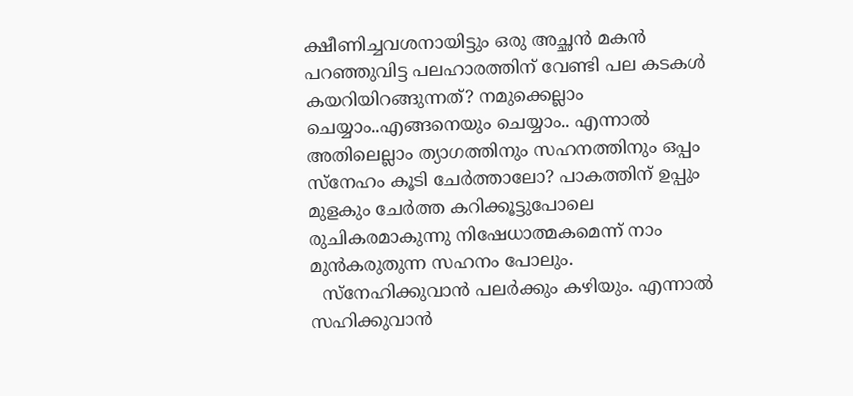ക്ഷീണിച്ചവശനായിട്ടും ഒരു അച്ഛന്‍ മകന്‍ പറഞ്ഞുവിട്ട പലഹാരത്തിന് വേണ്ടി പല കടകള്‍ കയറിയിറങ്ങുന്നത്? നമുക്കെല്ലാം ചെയ്യാം..എങ്ങനെയും ചെയ്യാം.. എന്നാല്‍ അതിലെല്ലാം ത്യാഗത്തിനും സഹനത്തിനും ഒപ്പം സ്‌നേഹം കൂടി ചേര്‍ത്താലോ? പാകത്തിന് ഉപ്പും മുളകും ചേര്‍ത്ത കറിക്കൂട്ടുപോലെ രുചികരമാകുന്നു നിഷേധാത്മകമെന്ന് നാം മുന്‍കരുതുന്ന സഹനം പോലും.
  സ്‌നേഹിക്കുവാന്‍ പലര്‍ക്കും കഴിയും. എന്നാല്‍ സഹിക്കുവാന്‍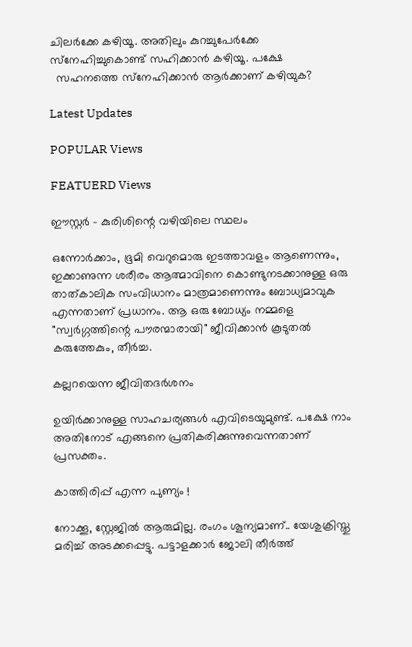ചിലര്‍ക്കേ കഴിയൂ. അതിലും കുറച്ചുപേര്‍ക്കേ സ്‌നേഹിച്ചുകൊണ്ട് സഹിക്കാന്‍ കഴിയൂ. പക്ഷേ
  സഹനത്തെ സ്‌നേഹിക്കാന്‍ ആര്‍ക്കാണ് കഴിയുക?

Latest Updates

POPULAR Views

FEATUERD Views

ഈസ്റ്റർ – കുരിശിന്റെ വഴിയിലെ സ്ഥലം

ഒന്നോർക്കാം, ഭൂമി വെറുമൊരു ഇടത്താവളം ആണെന്നും, ഇക്കാണുന്ന ശരീരം ആത്മാവിനെ കൊണ്ടുനടക്കാനുള്ള ഒരു താത്കാലിക സംവിധാനം മാത്രമാണെന്നും ബോധ്യമാവുക എന്നതാണ് പ്രധാനം. ആ ഒരു ബോധ്യം നമ്മളെ "സ്വർഗ്ഗത്തിന്റെ പൗരന്മാരായി" ജീവിക്കാൻ കൂടുതൽ കരുത്തേകും, തീർച്ച.

കല്ലറയെന്ന ജീവിതദര്‍ശനം

ഉയിര്‍ക്കാനുള്ള സാഹചര്യങ്ങള്‍ എവിടെയുമുണ്ട്. പക്ഷേ നാം അതിനോട് എങ്ങനെ പ്രതികരിക്കുന്നുവെന്നതാണ് പ്രസക്തം.

കാത്തിരിപ്പ് എന്ന പുണ്യം !

നോക്കൂ, സ്റ്റേജിൽ ആരുമില്ല. രംഗം ശൂന്യമാണ്.. യേശുക്രിസ്തു മരിച്ച് അടക്കപ്പെട്ടു. പട്ടാളക്കാർ ജോലി തീർത്ത്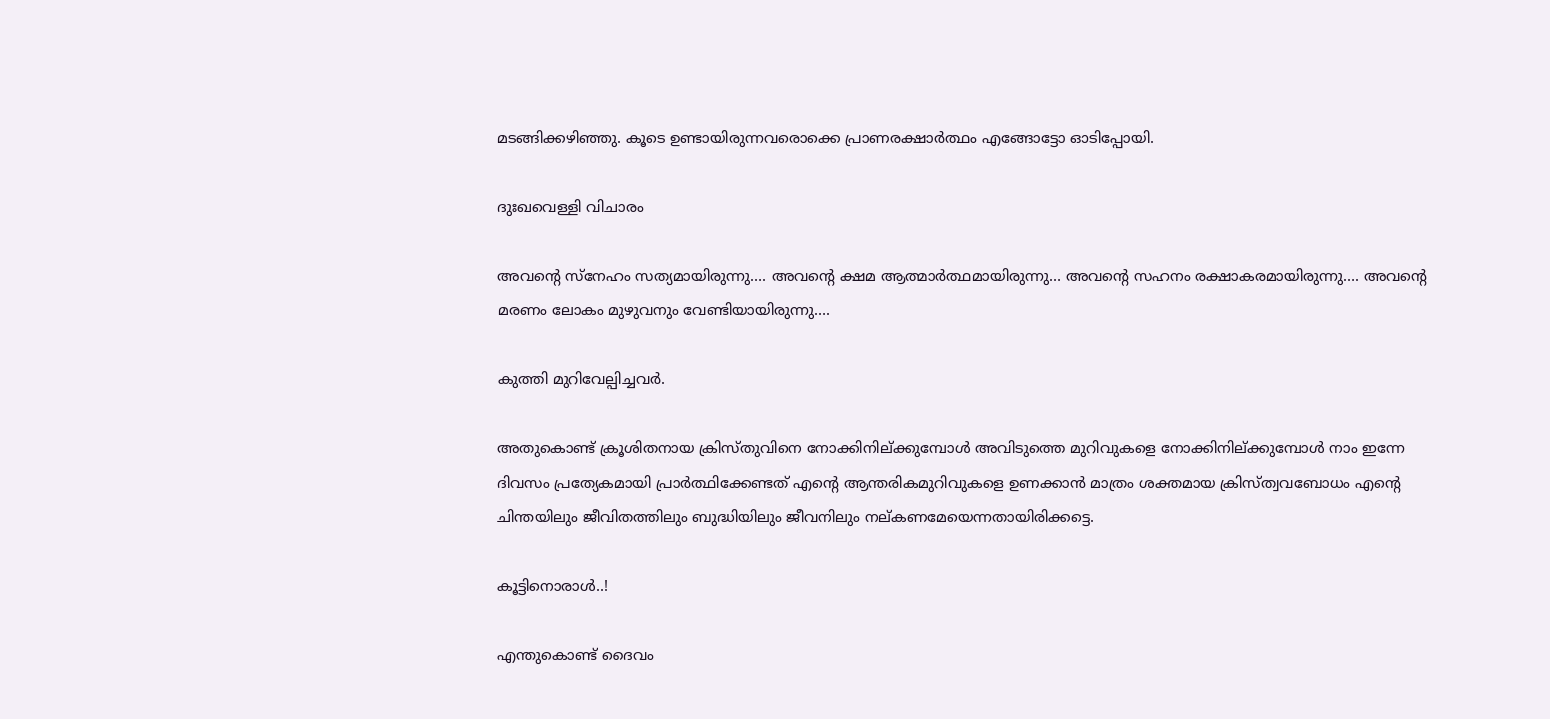മടങ്ങിക്കഴിഞ്ഞു. കൂടെ ഉണ്ടായിരുന്നവരൊക്കെ പ്രാണരക്ഷാർത്ഥം എങ്ങോട്ടോ ഓടിപ്പോയി.

ദുഃഖവെള്ളി വിചാരം

അവന്റെ സ്നേഹം സത്യമായിരുന്നു…. അവന്റെ ക്ഷമ ആത്മാർത്ഥമായിരുന്നു… അവന്റെ സഹനം രക്ഷാകരമായിരുന്നു…. അവന്റെ മരണം ലോകം മുഴുവനും വേണ്ടിയായിരുന്നു….

കുത്തി മുറിവേല്പിച്ചവര്‍.

അതുകൊണ്ട് ക്രൂശിതനായ ക്രിസ്തുവിനെ നോക്കിനില്ക്കുമ്പോള്‍ അവിടുത്തെ മുറിവുകളെ നോക്കിനില്ക്കുമ്പോള്‍ നാം ഇന്നേ ദിവസം പ്രത്യേകമായി പ്രാര്‍ത്ഥിക്കേണ്ടത് എന്റെ ആന്തരികമുറിവുകളെ ഉണക്കാന്‍ മാത്രം ശക്തമായ ക്രിസ്ത്വവബോധം എന്റെ ചിന്തയിലും ജീവിതത്തിലും ബുദ്ധിയിലും ജീവനിലും നല്കണമേയെന്നതായിരിക്കട്ടെ.

കൂട്ടിനൊരാൾ..!

എന്തുകൊണ്ട് ദൈവം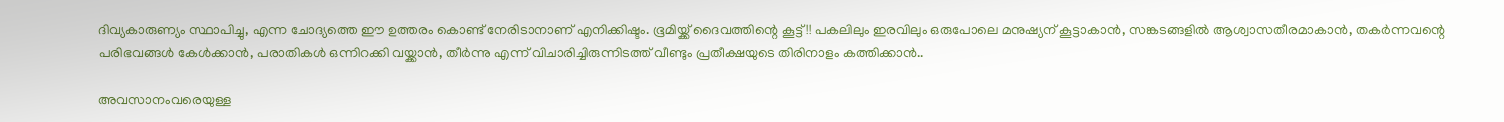ദിവ്യകാരുണ്യം സ്ഥാപിച്ചു, എന്ന ചോദ്യത്തെ ഈ ഉത്തരം കൊണ്ട് നേരിടാനാണ് എനിക്കിഷ്ടം. ഭൂമിയ്ക്ക് ദൈവത്തിന്റെ കൂട്ട് !! പകലിലും ഇരവിലും ഒരുപോലെ മനുഷ്യന് കൂട്ടാകാൻ, സങ്കടങ്ങളിൽ ആശ്വാസതീരമാകാൻ, തകർന്നവന്റെ പരിഭവങ്ങൾ കേൾക്കാൻ, പരാതികൾ ഒന്നിറക്കി വയ്ക്കാൻ, തീർന്നു എന്ന് വിചാരിച്ചിരുന്നിടത്ത് വീണ്ടും പ്രതീക്ഷയുടെ തിരിനാളം കത്തിക്കാൻ..

അവസാനംവരെയുള്ള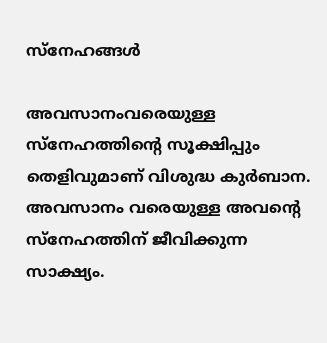സ്‌നേഹങ്ങള്‍

അവസാനംവരെയുള്ള സ്‌നേഹത്തിന്റെ സൂക്ഷിപ്പും തെളിവുമാണ് വിശുദ്ധ കുര്‍ബാന. അവസാനം വരെയുള്ള അവന്റെ സ്‌നേഹത്തിന് ജീവിക്കുന്ന സാക്ഷ്യം.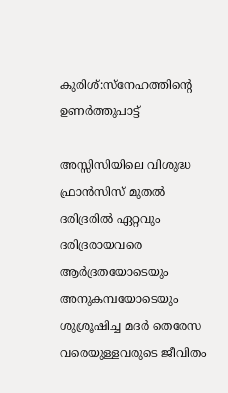കുരിശ്:സ്നേഹത്തിന്റെ ഉണർത്തുപാട്ട്

അസ്സിസിയിലെ വിശുദ്ധ ഫ്രാൻസിസ് മുതൽ ദരിദ്രരിൽ ഏറ്റവും ദരിദ്രരായവരെ ആർദ്രതയോടെയും അനുകമ്പയോടെയും ശുശ്രൂഷിച്ച മദർ തെരേസ വരെയുള്ളവരുടെ ജീവിതം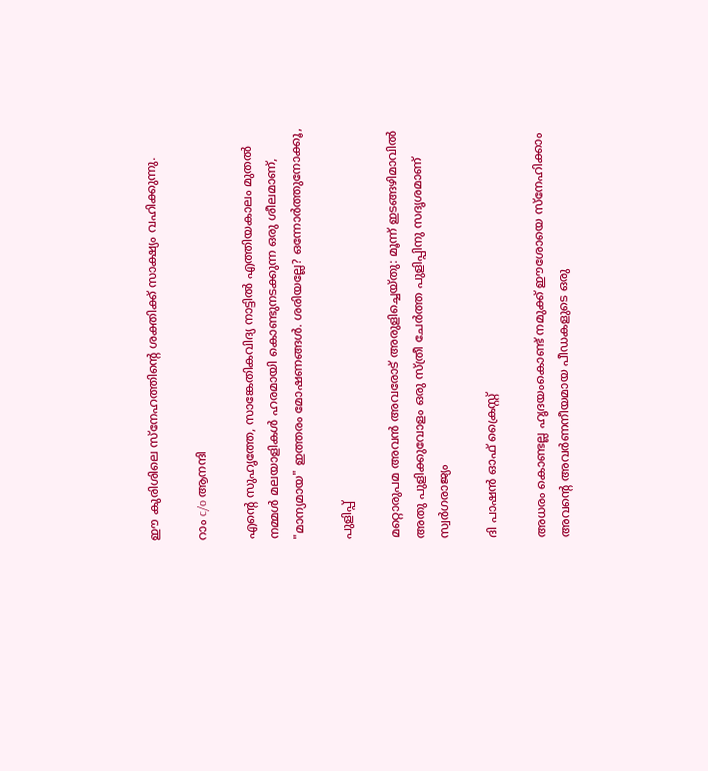ഈ കുരിശിലെ സ്നേഹത്തിന്റെ ശക്തിക്ക് സാക്ഷ്യം വഹിക്കുന്നു.

റാം c/o ആനന്ദി

എന്റെ സുഹൃത്തേ, സാങ്കേതികവിദ്യ നാട്ടിൽ എത്തിയകാലം മുതൽ നമ്മൾ മലയാളികൾ ഹരമായി കൊണ്ടുനടക്കുന്ന ഒരു ശീലമാണ്, "മാന്യമായ" ഇത്തരം മോഷണങ്ങൾ. ശരിയല്ലേ? ഒന്നോർത്തുനോക്കൂ,

പുളിപ്പ്

മറ്റൊരുപമ അവന്‍ അവരോട്‌ അരുളിച്ചെയ്‌തു: മൂന്ന്‌ ഇടങ്ങഴിമാവില്‍ അതു പുളിക്കുവോളം ഒരു സ്‌ത്രീ ചേര്‍ത്ത പുളിപ്പിനു സദൃശമാണ്‌ സ്വര്‍ഗരാജ്യം

ദി പാഷൻ ഓഫ് ക്രൈസ്റ്റ്

അധരം കൊണ്ടല്ല ഹൃദയംകൊണ്ട് നമുക്ക് ഈശോയെ സ്നേഹിക്കാം അവൻ്റെ അവർണനീയമായ പീഡകളുടെ ഒരു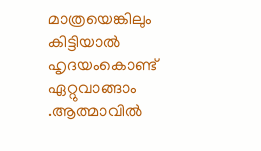മാത്രയെങ്കിലും കിട്ടിയാൽ ഹൃദയംകൊണ്ട് ഏറ്റുവാങ്ങാം .ആത്മാവിൽ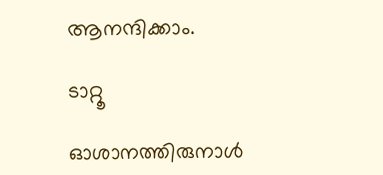ആനന്ദിക്കാം.

ടാറ്റൂ

ഓശാനത്തിരുനാൾ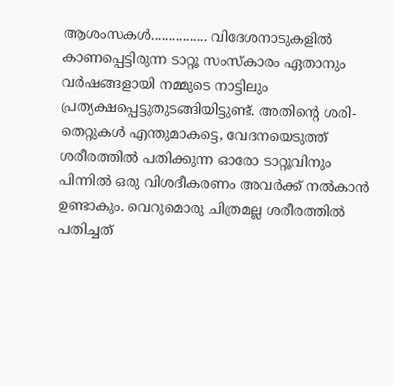ആശംസകൾ................ വിദേശനാടുകളിൽ കാണപ്പെട്ടിരുന്ന ടാറ്റൂ സംസ്കാരം ഏതാനും വർഷങ്ങളായി നമ്മുടെ നാട്ടിലും പ്രത്യക്ഷപ്പെട്ടുതുടങ്ങിയിട്ടുണ്ട്. അതിന്റെ ശരി-തെറ്റുകൾ എന്തുമാകട്ടെ, വേദനയെടുത്ത് ശരീരത്തിൽ പതിക്കുന്ന ഓരോ ടാറ്റൂവിനും പിന്നിൽ ഒരു വിശദീകരണം അവർക്ക് നൽകാൻ ഉണ്ടാകും. വെറുമൊരു ചിത്രമല്ല ശരീരത്തിൽ പതിച്ചത്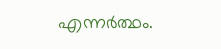എന്നർത്ഥം.